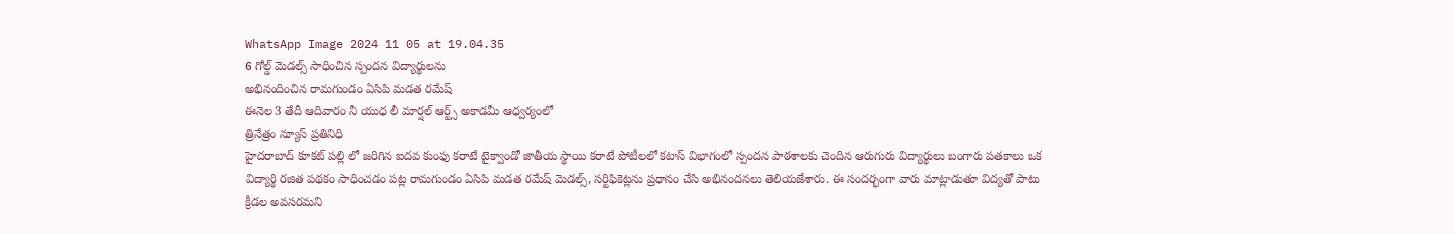WhatsApp Image 2024 11 05 at 19.04.35
6 గోల్డ్ మెడల్స్ సాధించిన స్పందన విద్యార్థులను
అభినందించిన రామగుండం ఏసిపి మడత రమేష్
ఈనెల 3 తేదీ ఆదివారం నీ యుధ లీ మార్షల్ ఆర్ట్స్ అకాడమీ ఆధ్వర్యంలో
త్రినేత్రం న్యూస్ ప్రతినిధి
హైదరాబాద్ కూకట్ పల్లి లో జరిగిన ఐదవ కుంఫు కరాటే టైక్వాండో జాతీయ స్థాయి కరాటే పోటీలలో కటాస్ విభాగంలో స్పందన పాఠశాలకు చెందిన ఆరుగురు విద్యార్థులు బంగారు పతకాలు ఒక విద్యార్థి రజిత పథకం సాధించడం పట్ల రామగుండం ఏసిపి మడత రమేష్ మెడల్స్, సర్టిఫికెట్లను ప్రధానం చేసి అభినందనలు తెలియజేశారు. ఈ సందర్భంగా వారు మాట్లాడుతూ విద్యతో పాటు క్రీడల అవసరమని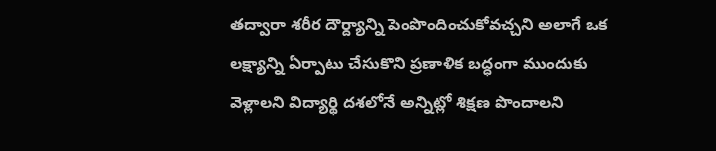తద్వారా శరీర దౌర్ద్యాన్ని పెంపొందించుకోవచ్చని అలాగే ఒక లక్ష్యాన్ని ఏర్పాటు చేసుకొని ప్రణాళిక బద్ధంగా ముందుకు వెళ్లాలని విద్యార్థి దశలోనే అన్నిట్లో శిక్షణ పొందాలని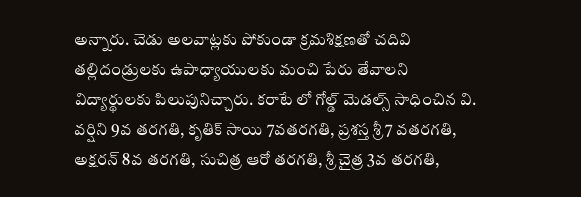అన్నారు. చెడు అలవాట్లకు పోకుండా క్రమశిక్షణతో చదివి తల్లిదండ్రులకు ఉపాధ్యాయులకు మంచి పేరు తేవాలని విద్యార్థులకు పిలుపునిచ్చారు. కరాటే లో గోల్డ్ మెడల్స్ సాధించిన వి. వర్షిని 9వ తరగతి, కృతిక్ సాయి 7వతరగతి, ప్రశస్త శ్రీ 7 వతరగతి, అక్షరన్ 8వ తరగతి, సుచిత్ర ఆరో తరగతి, శ్రీ చైత్ర 3వ తరగతి,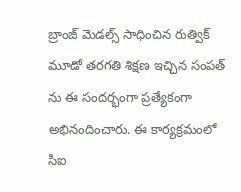బ్రాంజ్ మెడల్స్ సాధించిన రుత్విక్ మూడో తరగతి శిక్షణ ఇచ్చిన సంపత్ ను ఈ సందర్భంగా ప్రత్యేకంగా అభినందించారు. ఈ కార్యక్రమంలో సిఐ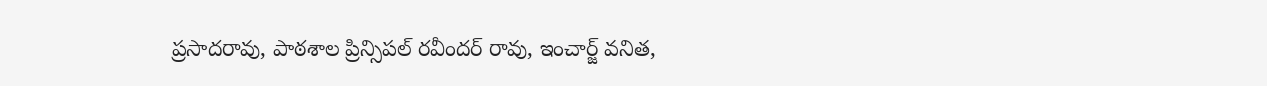ప్రసాదరావు, పాఠశాల ప్రిన్సిపల్ రవీందర్ రావు, ఇంచార్జ్ వనిత,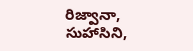రిజ్వానా, సుహాసిని,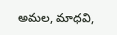అమల, మాధవి,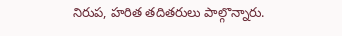నిరుప, హరిత తదితరులు పాల్గొన్నారు.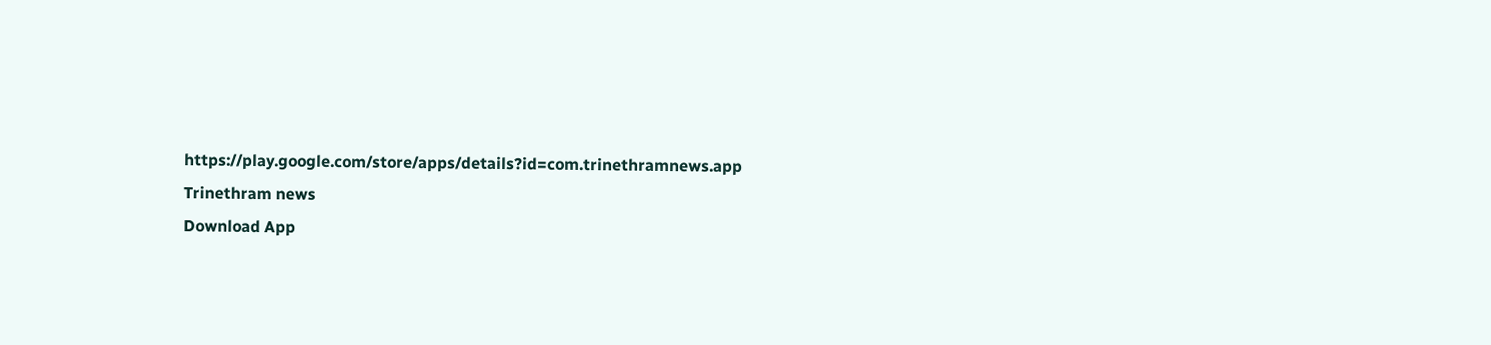https://play.google.com/store/apps/details?id=com.trinethramnews.app
Trinethram news
Download App